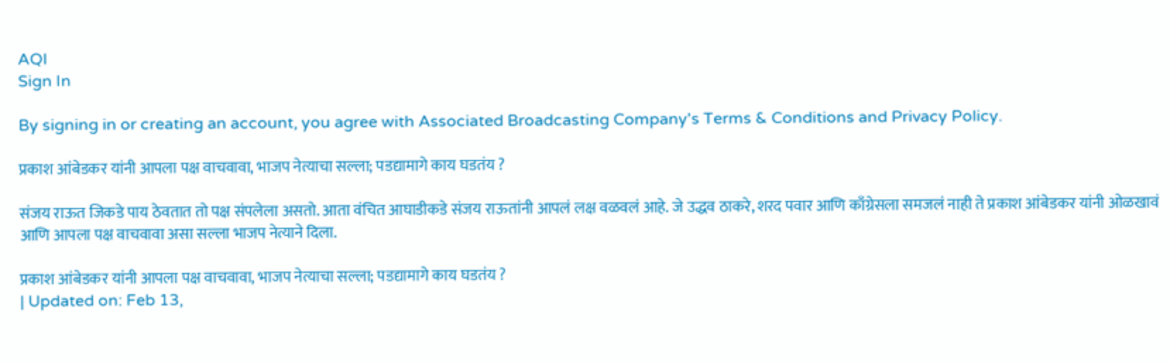AQI
Sign In

By signing in or creating an account, you agree with Associated Broadcasting Company's Terms & Conditions and Privacy Policy.

प्रकाश आंबेडकर यांनी आपला पक्ष वाचवावा, भाजप नेत्याचा सल्ला; पडद्यामागे काय घडतंय ?

संजय राऊत जिकडे पाय ठेवतात तो पक्ष संपलेला असतो. आता वंचित आघाडीकडे संजय राऊतांनी आपलं लक्ष वळवलं आहे. जे उद्धव ठाकरे, शरद पवार आणि काँग्रेसला समजलं नाही ते प्रकाश आंबेडकर यांनी ओळखावं आणि आपला पक्ष वाचवावा असा सल्ला भाजप नेत्याने दिला.

प्रकाश आंबेडकर यांनी आपला पक्ष वाचवावा, भाजप नेत्याचा सल्ला; पडद्यामागे काय घडतंय ?
| Updated on: Feb 13,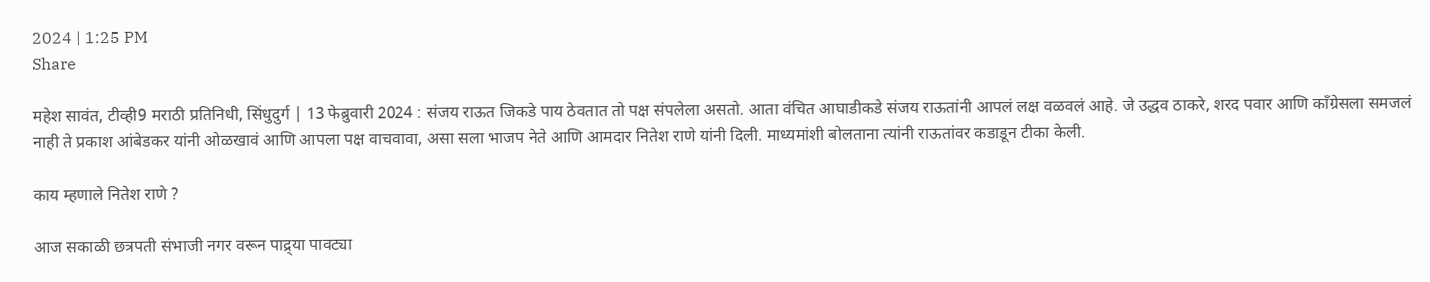2024 | 1:25 PM
Share

महेश सावंत, टीव्ही9 मराठी प्रतिनिधी, सिंधुदुर्ग | 13 फेब्रुवारी 2024 : संजय राऊत जिकडे पाय ठेवतात तो पक्ष संपलेला असतो. आता वंचित आघाडीकडे संजय राऊतांनी आपलं लक्ष वळवलं आहे. जे उद्धव ठाकरे, शरद पवार आणि काँग्रेसला समजलं नाही ते प्रकाश आंबेडकर यांनी ओळखावं आणि आपला पक्ष वाचवावा, असा सला भाजप नेते आणि आमदार नितेश राणे यांनी दिली. माध्यमांशी बोलताना त्यांनी राऊतांवर कडाडून टीका केली.

काय म्हणाले नितेश राणे ?

आज सकाळी छत्रपती संभाजी नगर वरून पाद्र्या पावट्या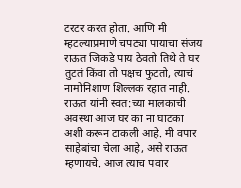टरटर करत होता. आणि मी म्हटल्याप्रमाणे चपट्या पायाचा संजय राऊत जिकडे पाय ठेवतो तिथे ते घर तुटतं किंवा तो पक्षच फुटतो, त्याचं नामोनिशाण शिल्लक रहात नाही. राऊत यांनी स्वत:च्या मालकाची अवस्था आज घर का ना घाटका अशी करून टाकली आहे. मी वपार साहेबांचा चेला आहे, असे राऊत म्हणायचे. आज त्याच पवार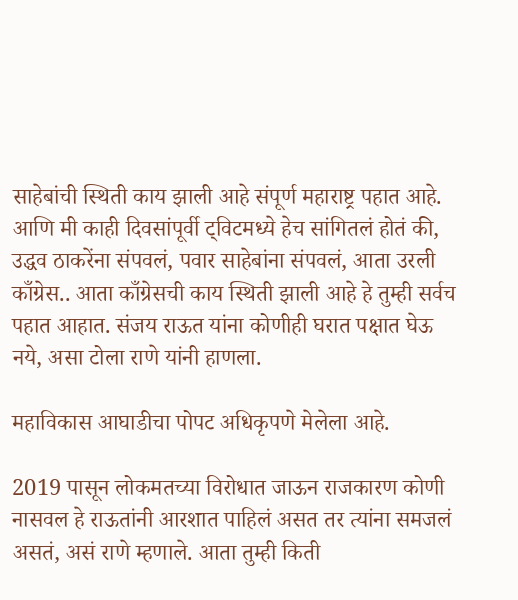साहेबांची स्थिती काय झाली आहे संपूर्ण महाराष्ट्र पहात आहे. आणि मी काही दिवसांपूर्वी ट्विटमध्ये हेच सांगितलं होतं की, उद्धव ठाकरेंना संपवलं, पवार साहेबांना संपवलं, आता उरली काँग्रेस.. आता काँग्रेसची काय स्थिती झाली आहे हे तुम्ही सर्वच पहात आहात. संजय राऊत यांना कोणीही घरात पक्षात घेऊ नये, असा टोला राणे यांनी हाणला.

महाविकास आघाडीचा पोपट अधिकृपणे मेलेला आहे.

2019 पासून लोकमतच्या विरोधात जाऊन राजकारण कोणी नासवल हे राऊतांनी आरशात पाहिलं असत तर त्यांना समजलं असतं, असं राणे म्हणाले. आता तुम्ही किती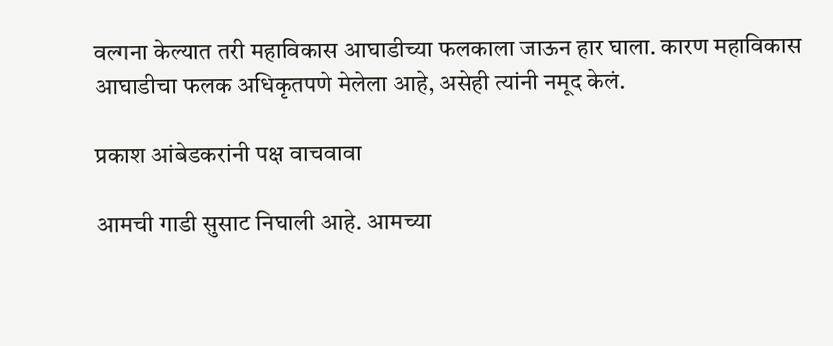वल्गना केल्यात तरी महाविकास आघाडीच्या फलकाला जाऊन हार घाला. कारण महाविकास आघाडीचा फलक अधिकृतपणे मेलेला आहे, असेही त्यांनी नमूद केलं.

प्रकाश आंबेडकरांनी पक्ष वाचवावा

आमची गाडी सुसाट निघाली आहे. आमच्या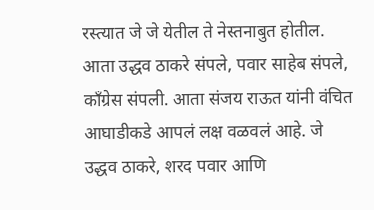रस्त्यात जे जे येतील ते नेस्तनाबुत होतील. आता उद्धव ठाकरे संपले, पवार साहेब संपले, काँग्रेस संपली. आता संजय राऊत यांनी वंचित आघाडीकडे आपलं लक्ष वळवलं आहे. जे उद्धव ठाकरे, शरद पवार आणि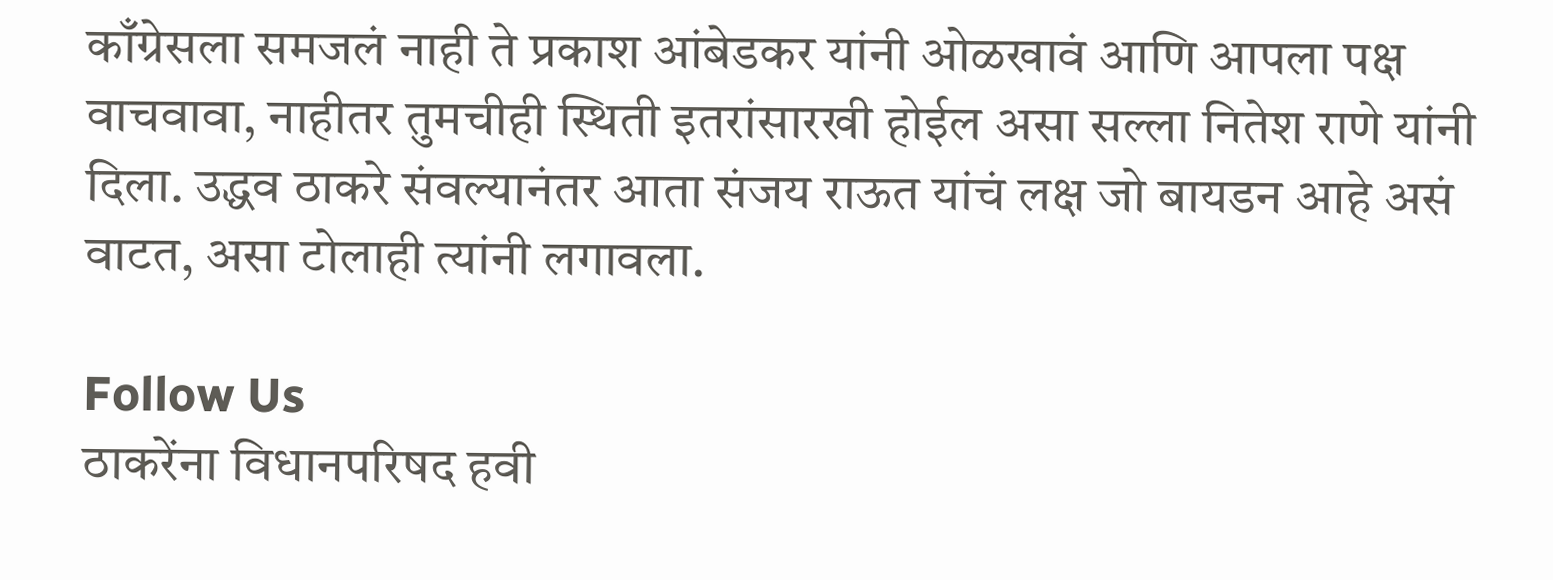काँग्रेसला समजलं नाही ते प्रकाश आंबेडकर यांनी ओळखावं आणि आपला पक्ष वाचवावा, नाहीतर तुमचीही स्थिती इतरांसारखी होईल असा सल्ला नितेश राणे यांनी दिला. उद्धव ठाकरे संवल्यानंतर आता संजय राऊत यांचं लक्ष जो बायडन आहे असं वाटत, असा टोलाही त्यांनी लगावला.

Follow Us
ठाकरेंना विधानपरिषद हवी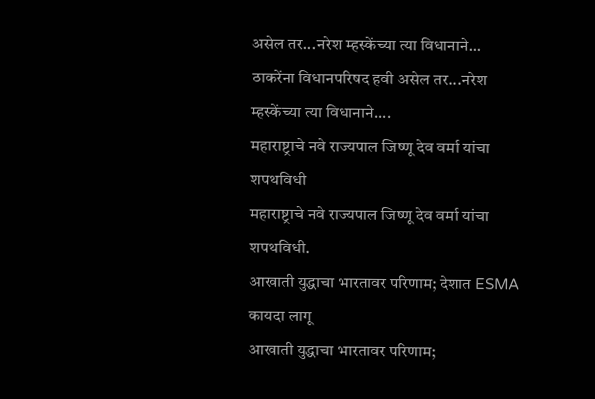असेल तर...नरेश म्हस्केंच्या त्या विधानाने...
ठाकरेंना विधानपरिषद हवी असेल तर...नरेश म्हस्केंच्या त्या विधानाने....
महाराष्ट्राचे नवे राज्यपाल जिष्णू देव वर्मा यांचा शपथविधी
महाराष्ट्राचे नवे राज्यपाल जिष्णू देव वर्मा यांचा शपथविधी.
आखाती युद्धाचा भारतावर परिणाम; देशात ESMA कायदा लागू
आखाती युद्धाचा भारतावर परिणाम;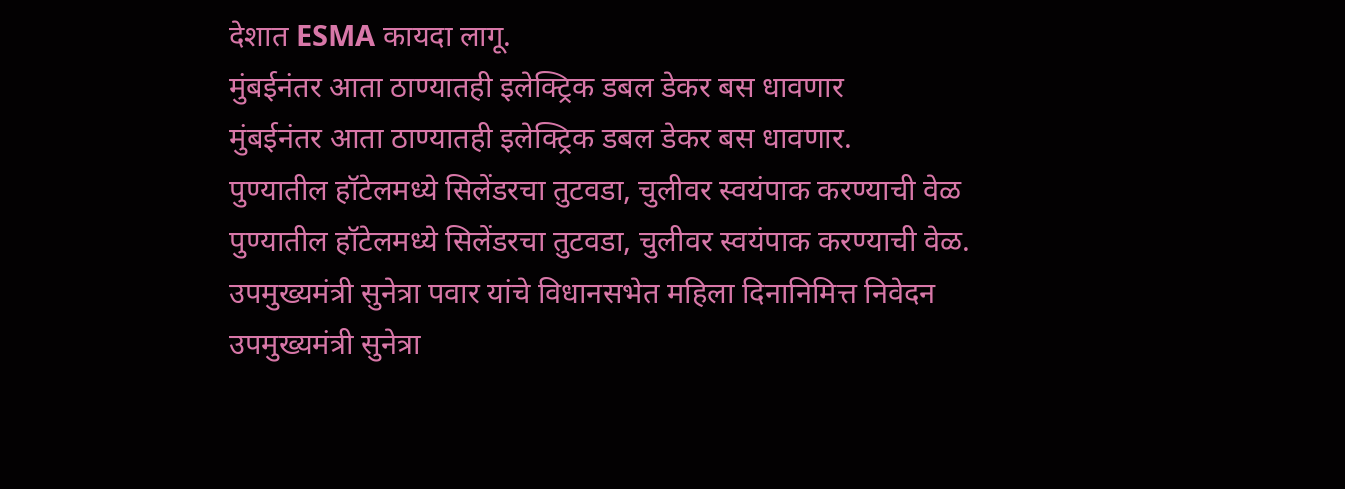देशात ESMA कायदा लागू.
मुंबईनंतर आता ठाण्यातही इलेक्ट्रिक डबल डेकर बस धावणार
मुंबईनंतर आता ठाण्यातही इलेक्ट्रिक डबल डेकर बस धावणार.
पुण्यातील हॉटेलमध्ये सिलेंडरचा तुटवडा, चुलीवर स्वयंपाक करण्याची वेळ
पुण्यातील हॉटेलमध्ये सिलेंडरचा तुटवडा, चुलीवर स्वयंपाक करण्याची वेळ.
उपमुख्यमंत्री सुनेत्रा पवार यांचे विधानसभेत महिला दिनानिमित्त निवेदन
उपमुख्यमंत्री सुनेत्रा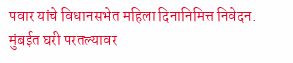पवार यांचे विधानसभेत महिला दिनानिमित्त निवेदन.
मुंबईत घरी परतल्यावर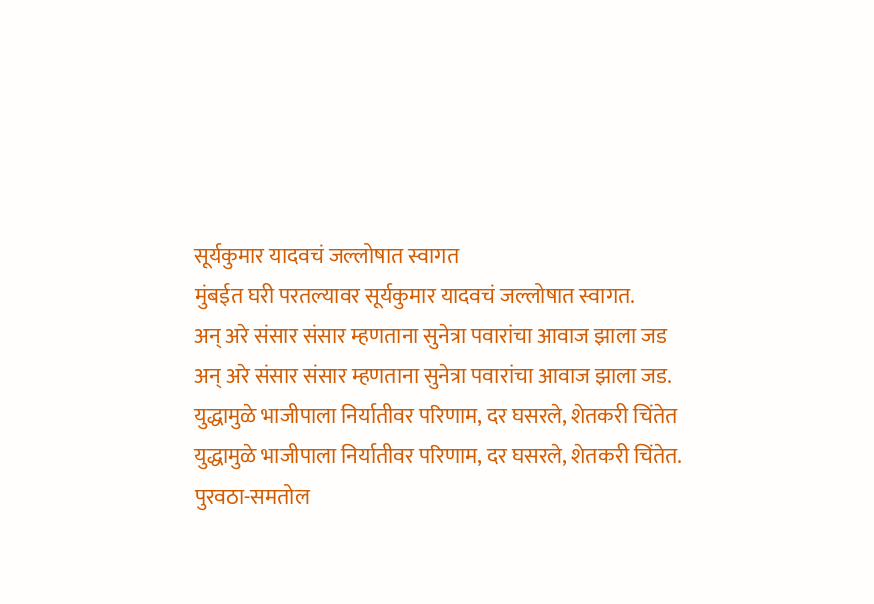सूर्यकुमार यादवचं जल्लोषात स्वागत
मुंबईत घरी परतल्यावर सूर्यकुमार यादवचं जल्लोषात स्वागत.
अन् अरे संसार संसार म्हणताना सुनेत्रा पवारांचा आवाज झाला जड
अन् अरे संसार संसार म्हणताना सुनेत्रा पवारांचा आवाज झाला जड.
युद्धामुळे भाजीपाला निर्यातीवर परिणाम, दर घसरले, शेतकरी चिंतेत
युद्धामुळे भाजीपाला निर्यातीवर परिणाम, दर घसरले, शेतकरी चिंतेत.
पुरवठा-समतोल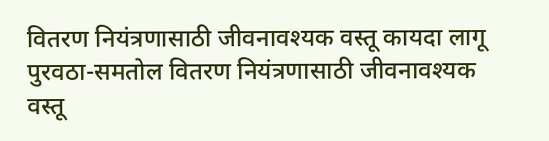वितरण नियंत्रणासाठी जीवनावश्यक वस्तू कायदा लागू
पुरवठा-समतोल वितरण नियंत्रणासाठी जीवनावश्यक वस्तू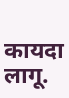कायदा लागू.